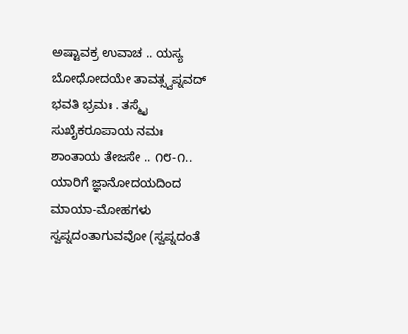ಅಷ್ಟಾವಕ್ರ ಉವಾಚ .. ಯಸ್ಯ ಬೋಧೋದಯೇ ತಾವತ್ಸ್ವಪ್ನವದ್ ಭವತಿ ಭ್ರಮಃ . ತಸ್ಮೈ ಸುಖೈಕರೂಪಾಯ ನಮಃ ಶಾಂತಾಯ ತೇಜಸೇ .. ೧೮-೧.. ಯಾರಿಗೆ ಜ್ಞಾನೋದಯದಿಂದ ಮಾಯಾ-ಮೋಹಗಳು ಸ್ವಪ್ನದಂತಾಗುವವೋ (ಸ್ವಪ್ನದಂತೆ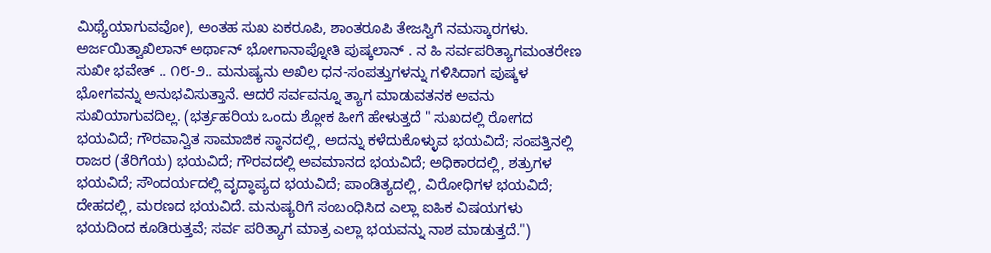ಮಿಥ್ಯೆಯಾಗುವವೋ), ಅಂತಹ ಸುಖ ಏಕರೂಪಿ, ಶಾಂತರೂಪಿ ತೇಜಸ್ವಿಗೆ ನಮಸ್ಕಾರಗಳು. ಅರ್ಜಯಿತ್ವಾಖಿಲಾನ್ ಅರ್ಥಾನ್ ಭೋಗಾನಾಪ್ನೋತಿ ಪುಷ್ಕಲಾನ್ . ನ ಹಿ ಸರ್ವಪರಿತ್ಯಾಗಮಂತರೇಣ ಸುಖೀ ಭವೇತ್ .. ೧೮-೨.. ಮನುಷ್ಯನು ಅಖಿಲ ಧನ-ಸಂಪತ್ತುಗಳನ್ನು ಗಳಿಸಿದಾಗ ಪುಷ್ಕಳ ಭೋಗವನ್ನು ಅನುಭವಿಸುತ್ತಾನೆ. ಆದರೆ ಸರ್ವವನ್ನೂ ತ್ಯಾಗ ಮಾಡುವತನಕ ಅವನು ಸುಖಿಯಾಗುವದಿಲ್ಲ. (ಭರ್ತ್ರಹರಿಯ ಒಂದು ಶ್ಲೋಕ ಹೀಗೆ ಹೇಳುತ್ತದೆ " ಸುಖದಲ್ಲಿ ರೋಗದ ಭಯವಿದೆ; ಗೌರವಾನ್ವಿತ ಸಾಮಾಜಿಕ ಸ್ಥಾನದಲ್ಲಿ, ಅದನ್ನು ಕಳೆದುಕೊಳ್ಳುವ ಭಯವಿದೆ; ಸಂಪತ್ತಿನಲ್ಲಿ ರಾಜರ (ತೆರಿಗೆಯ) ಭಯವಿದೆ; ಗೌರವದಲ್ಲಿ ಅವಮಾನದ ಭಯವಿದೆ; ಅಧಿಕಾರದಲ್ಲಿ, ಶತ್ರುಗಳ ಭಯವಿದೆ; ಸೌಂದರ್ಯದಲ್ಲಿ ವೃದ್ಧಾಪ್ಯದ ಭಯವಿದೆ; ಪಾಂಡಿತ್ಯದಲ್ಲಿ, ವಿರೋಧಿಗಳ ಭಯವಿದೆ; ದೇಹದಲ್ಲಿ, ಮರಣದ ಭಯವಿದೆ. ಮನುಷ್ಯರಿಗೆ ಸಂಬಂಧಿಸಿದ ಎಲ್ಲಾ ಐಹಿಕ ವಿಷಯಗಳು ಭಯದಿಂದ ಕೂಡಿರುತ್ತವೆ; ಸರ್ವ ಪರಿತ್ಯಾಗ ಮಾತ್ರ ಎಲ್ಲಾ ಭಯವನ್ನು ನಾಶ ಮಾಡುತ್ತದೆ.")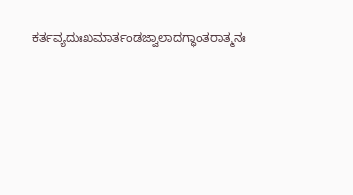ಕರ್ತವ್ಯದುಃಖಮಾರ್ತಂಡಜ್ವಾಲಾದಗ್ಧಾಂತರಾತ್ಮನಃ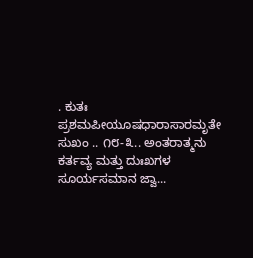. ಕುತಃ ಪ್ರಶಮಪೀಯೂಷಧಾರಾಸಾರಮೃತೇ ಸುಖಂ .. ೧೮-೩.. ಅಂತರಾತ್ಮನು ಕರ್ತವ್ಯ ಮತ್ತು ದುಃಖಗಳ ಸೂರ್ಯಸಮಾನ ಜ್ವಾ...